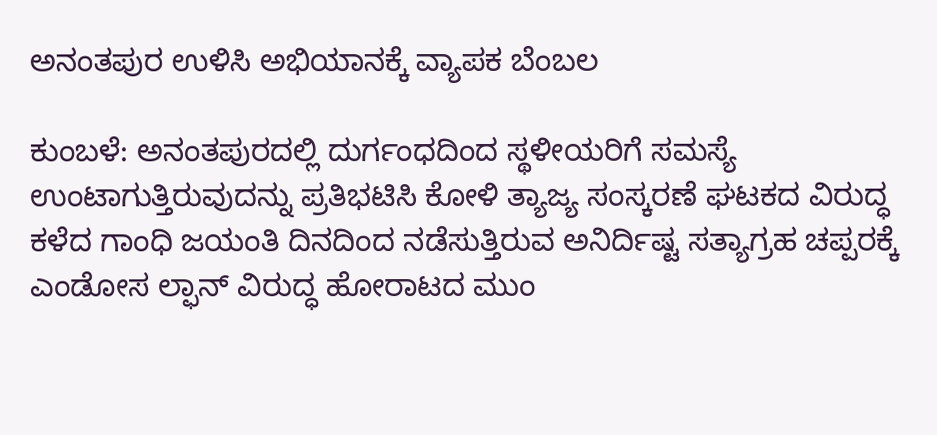ಅನಂತಪುರ ಉಳಿಸಿ ಅಭಿಯಾನಕ್ಕೆ ವ್ಯಾಪಕ ಬೆಂಬಲ

ಕುಂಬಳೆ: ಅನಂತಪುರದಲ್ಲಿ ದುರ್ಗಂಧದಿಂದ ಸ್ಥಳೀಯರಿಗೆ ಸಮಸ್ಯೆ ಉಂಟಾಗುತ್ತಿರುವುದನ್ನು ಪ್ರತಿಭಟಿಸಿ ಕೋಳಿ ತ್ಯಾಜ್ಯ ಸಂಸ್ಕರಣೆ ಘಟಕದ ವಿರುದ್ಧ ಕಳೆದ ಗಾಂಧಿ ಜಯಂತಿ ದಿನದಿಂದ ನಡೆಸುತ್ತಿರುವ ಅನಿರ್ದಿಷ್ಟ ಸತ್ಯಾಗ್ರಹ ಚಪ್ಪರಕ್ಕೆ ಎಂಡೋಸ ಲ್ಫಾನ್ ವಿರುದ್ಧ ಹೋರಾಟದ ಮುಂ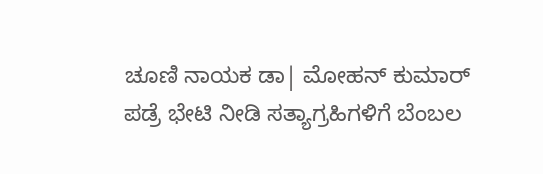ಚೂಣಿ ನಾಯಕ ಡಾ| ಮೋಹನ್ ಕುಮಾರ್ ಪಡ್ರೆ ಭೇಟಿ ನೀಡಿ ಸತ್ಯಾಗ್ರಹಿಗಳಿಗೆ ಬೆಂಬಲ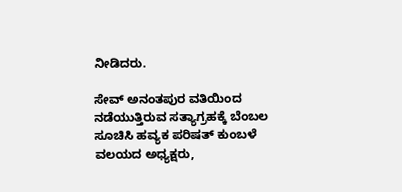ನೀಡಿದರು.

ಸೇವ್ ಅನಂತಪುರ ವತಿಯಿಂದ ನಡೆಯುತ್ತಿರುವ ಸತ್ಯಾಗ್ರಹಕ್ಕೆ ಬೆಂಬಲ ಸೂಚಿಸಿ ಹವ್ಯಕ ಪರಿಷತ್ ಕುಂಬಳೆ ವಲಯದ ಅಧ್ಯಕ್ಷರು,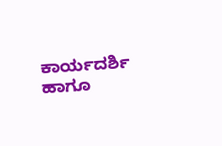ಕಾರ್ಯದರ್ಶಿ  ಹಾಗೂ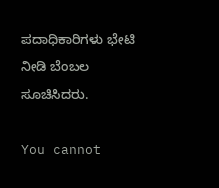ಪದಾಧಿಕಾರಿಗಳು ಭೇಟಿ ನೀಡಿ ಬೆಂಬಲ ಸೂಚಿಸಿದರು.

You cannot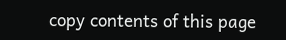copy contents of this page